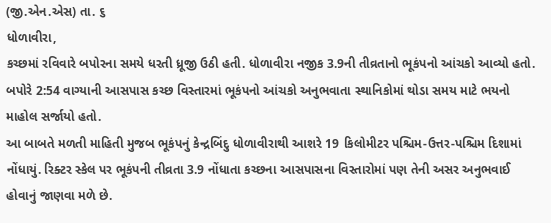(જી.એન.એસ) તા. ૬
ધોળાવીરા,
કચ્છમાં રવિવારે બપોરના સમયે ધરતી ધ્રૂજી ઉઠી હતી. ધોળાવીરા નજીક 3.9ની તીવ્રતાનો ભૂકંપનો આંચકો આવ્યો હતો. બપોરે 2:54 વાગ્યાની આસપાસ કચ્છ વિસ્તારમાં ભૂકંપનો આંચકો અનુભવાતા સ્થાનિકોમાં થોડા સમય માટે ભયનો માહોલ સર્જાયો હતો.
આ બાબતે મળતી માહિતી મુજબ ભૂકંપનું કેન્દ્રબિંદુ ધોળાવીરાથી આશરે 19 કિલોમીટર પશ્ચિમ-ઉત્તર-પશ્ચિમ દિશામાં નોંધાયું. રિક્ટર સ્કેલ પર ભૂકંપની તીવ્રતા 3.9 નોંધાતા કચ્છના આસપાસના વિસ્તારોમાં પણ તેની અસર અનુભવાઈ હોવાનું જાણવા મળે છે.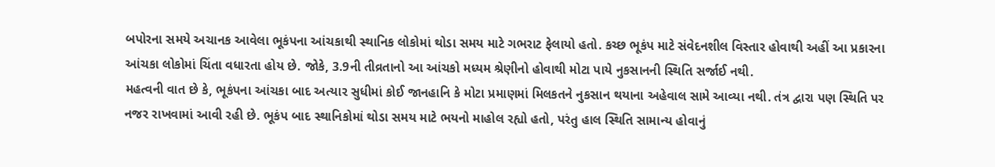બપોરના સમયે અચાનક આવેલા ભૂકંપના આંચકાથી સ્થાનિક લોકોમાં થોડા સમય માટે ગભરાટ ફેલાયો હતો. કચ્છ ભૂકંપ માટે સંવેદનશીલ વિસ્તાર હોવાથી અહીં આ પ્રકારના આંચકા લોકોમાં ચિંતા વધારતા હોય છે. જોકે, 3.9ની તીવ્રતાનો આ આંચકો મધ્યમ શ્રેણીનો હોવાથી મોટા પાયે નુકસાનની સ્થિતિ સર્જાઈ નથી.
મહત્વની વાત છે કે, ભૂકંપના આંચકા બાદ અત્યાર સુધીમાં કોઈ જાનહાનિ કે મોટા પ્રમાણમાં મિલકતને નુકસાન થયાના અહેવાલ સામે આવ્યા નથી. તંત્ર દ્વારા પણ સ્થિતિ પર નજર રાખવામાં આવી રહી છે. ભૂકંપ બાદ સ્થાનિકોમાં થોડા સમય માટે ભયનો માહોલ રહ્યો હતો, પરંતુ હાલ સ્થિતિ સામાન્ય હોવાનું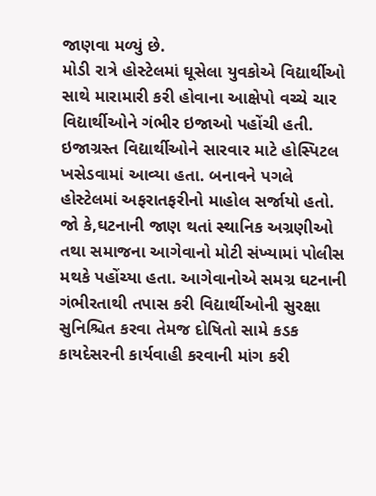જાણવા મળ્યું છે.
મોડી રાત્રે હોસ્ટેલમાં ઘૂસેલા યુવકોએ વિદ્યાર્થીઓ સાથે મારામારી કરી હોવાના આક્ષેપો વચ્ચે ચાર વિદ્યાર્થીઓને ગંભીર ઇજાઓ પહોંચી હતી. ઇજાગ્રસ્ત વિદ્યાર્થીઓને સારવાર માટે હોસ્પિટલ ખસેડવામાં આવ્યા હતા. બનાવને પગલે હોસ્ટેલમાં અફરાતફરીનો માહોલ સર્જાયો હતો.
જો કે,ઘટનાની જાણ થતાં સ્થાનિક અગ્રણીઓ તથા સમાજના આગેવાનો મોટી સંખ્યામાં પોલીસ મથકે પહોંચ્યા હતા. આગેવાનોએ સમગ્ર ઘટનાની ગંભીરતાથી તપાસ કરી વિદ્યાર્થીઓની સુરક્ષા સુનિશ્ચિત કરવા તેમજ દોષિતો સામે કડક કાયદેસરની કાર્યવાહી કરવાની માંગ કરી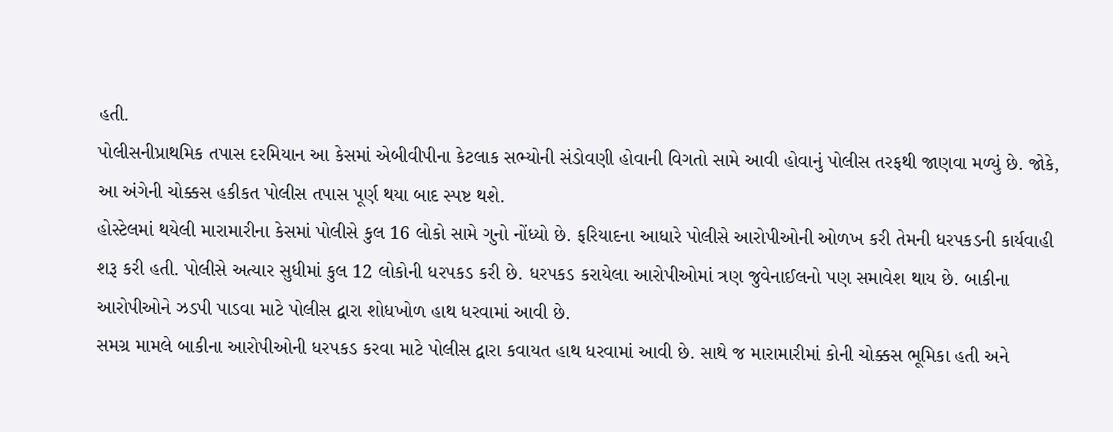હતી.
પોલીસનીપ્રાથમિક તપાસ દરમિયાન આ કેસમાં એબીવીપીના કેટલાક સભ્યોની સંડોવણી હોવાની વિગતો સામે આવી હોવાનું પોલીસ તરફથી જાણવા મળ્યું છે. જોકે, આ અંગેની ચોક્કસ હકીકત પોલીસ તપાસ પૂર્ણ થયા બાદ સ્પષ્ટ થશે.
હોસ્ટેલમાં થયેલી મારામારીના કેસમાં પોલીસે કુલ 16 લોકો સામે ગુનો નોંધ્યો છે. ફરિયાદના આધારે પોલીસે આરોપીઓની ઓળખ કરી તેમની ધરપકડની કાર્યવાહી શરૂ કરી હતી. પોલીસે અત્યાર સુધીમાં કુલ 12 લોકોની ધરપકડ કરી છે. ધરપકડ કરાયેલા આરોપીઓમાં ત્રણ જુવેનાઈલનો પણ સમાવેશ થાય છે. બાકીના આરોપીઓને ઝડપી પાડવા માટે પોલીસ દ્વારા શોધખોળ હાથ ધરવામાં આવી છે.
સમગ્ર મામલે બાકીના આરોપીઓની ધરપકડ કરવા માટે પોલીસ દ્વારા કવાયત હાથ ધરવામાં આવી છે. સાથે જ મારામારીમાં કોની ચોક્કસ ભૂમિકા હતી અને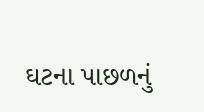ઘટના પાછળનું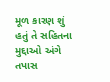મૂળ કારણ શું હતું તે સહિતના મુદ્દાઓ અંગે તપાસ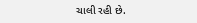ચાલી રહી છે.